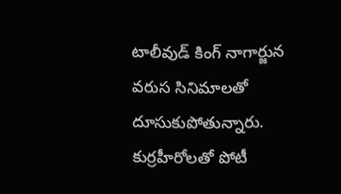టాలీవుడ్ కింగ్ నాగార్జున వరుస సినిమాలతో దూసుకుపోతున్నారు. కుర్రహీరోలతో పోటీ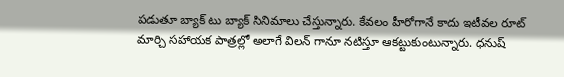పడుతూ బ్యాక్ టు బ్యాక్ సినిమాలు చేస్తున్నారు. కేవలం హీరోగానే కాదు ఇటీవల రూట్ మార్చి సహాయక పాత్రల్లో అలాగే విలన్ గానూ నటిస్తూ ఆకట్టుకుంటున్నారు. ధనుష్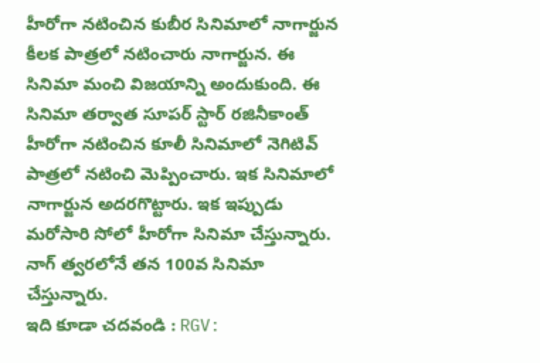హీరోగా నటించిన కుబీర సినిమాలో నాగార్జున కీలక పాత్రలో నటించారు నాగార్జున. ఈ సినిమా మంచి విజయాన్ని అందుకుంది. ఈ సినిమా తర్వాత సూపర్ స్టార్ రజినీకాంత్ హీరోగా నటించిన కూలీ సినిమాలో నెగిటివ్ పాత్రలో నటించి మెప్పించారు. ఇక సినిమాలో నాగార్జున అదరగొట్టారు. ఇక ఇప్పుడు మరోసారి సోలో హీరోగా సినిమా చేస్తున్నారు. నాగ్ త్వరలోనే తన 100వ సినిమా చేస్తున్నారు.
ఇది కూడా చదవండి : RGV: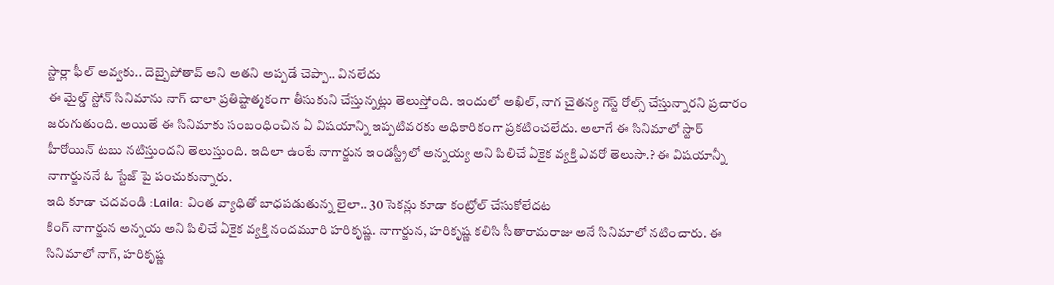స్టార్లా ఫీల్ అవ్వకు.. దెబ్బైపోతావ్ అని అతని అప్పడే చెప్పా.. వినలేదు
ఈ మైల్డ్ స్టోన్ సినిమాను నాగ్ చాలా ప్రతిష్టాత్మకంగా తీసుకుని చేస్తున్నట్లు తెలుస్తోంది. ఇందులో అఖిల్, నాగ చైతన్య గెస్ట్ రోల్స్ చేస్తున్నారని ప్రచారం జరుగుతుంది. అయితే ఈ సినిమాకు సంబంధించిన ఏ విషయాన్ని ఇప్పటివరకు అధికారికంగా ప్రకటించలేదు. అలాగే ఈ సినిమాలో స్టార్ హీరోయిన్ టబు నటిస్తుందని తెలుస్తుంది. ఇదిలా ఉంటే నాగార్జున ఇండస్ట్రీలో అన్నయ్య అని పిలిచే ఏకైక వ్యక్తి ఎవరో తెలుసా.? ఈ విషయాన్నీ నాగార్జుననే ఓ స్టేజ్ పై పంచుకున్నారు.
ఇది కూడా చదవండి :Laila: వింత వ్యాధితో బాధపడుతున్న లైలా.. 30 సెకన్లు కూడా కంట్రోల్ చేసుకోలేదట
కింగ్ నాగార్జున అన్నయ అని పిలిచే ఏకైక వ్యక్తి నందమూరి హరికృష్ణ. నాగార్జున, హరికృష్ణ కలిసి సీతారామరాజు అనే సినిమాలో నటించారు. ఈ సినిమాలో నాగ్, హరికృష్ణ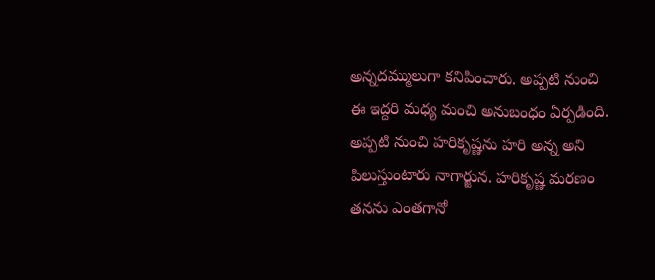అన్నదమ్ములుగా కనిపించారు. అప్పటి నుంచి ఈ ఇద్దరి మధ్య మంచి అనుబంధం ఏర్పడింది. అప్పటి నుంచి హరికృష్ణను హరి అన్న అని పిలుస్తుంటారు నాగార్జున. హరికృష్ణ మరణం తనను ఎంతగానో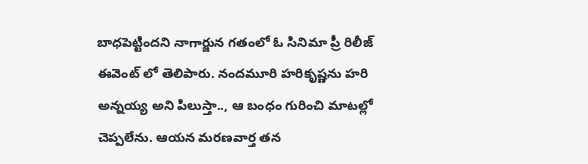బాధపెట్టిందని నాగార్జున గతంలో ఓ సినిమా ప్రీ రిలీజ్ ఈవెంట్ లో తెలిపారు. నందమూరి హరికృష్ణను హరి అన్నయ్య అని పిలుస్తా.., ఆ బంధం గురించి మాటల్లో చెప్పలేను. ఆయన మరణవార్త తన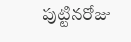పుట్టినరోజు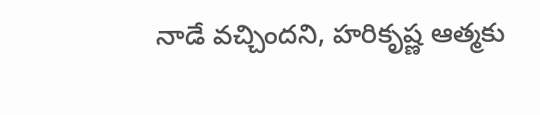నాడే వచ్చిందని, హరికృష్ణ ఆత్మకు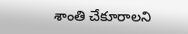శాంతి చేకూరాలని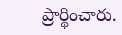ప్రార్థించారు.